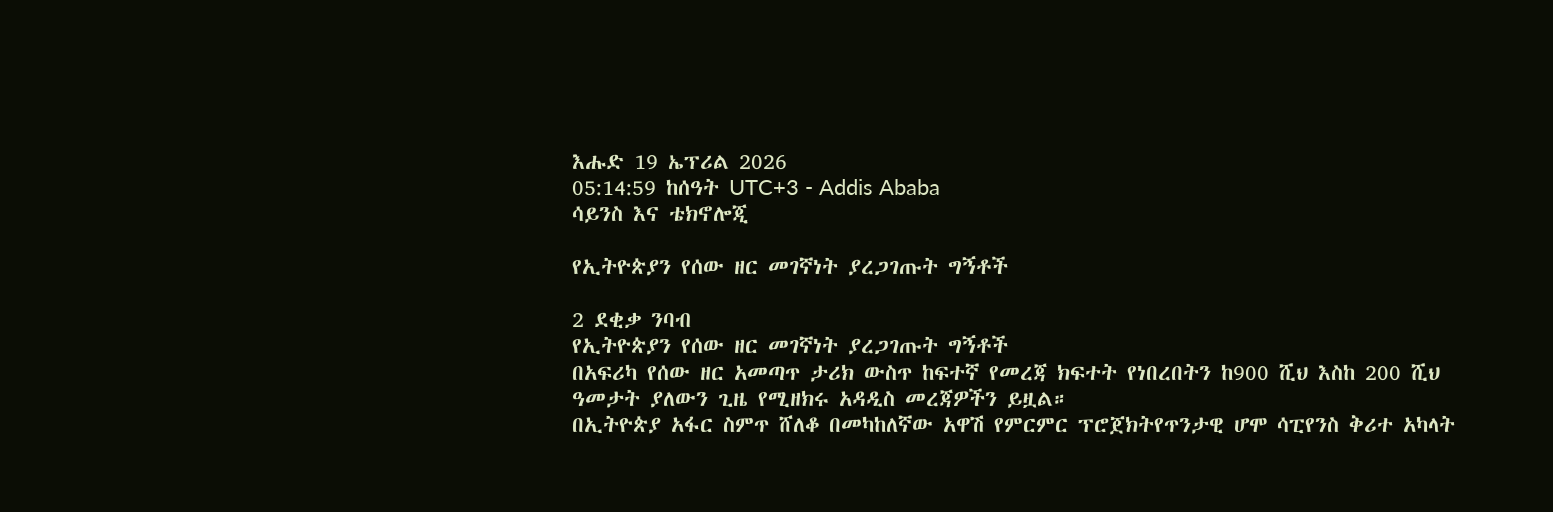እሑድ 19 ኤፕሪል 2026
05:14:59 ከሰዓት UTC+3 - Addis Ababa
ሳይንስ እና ቴክኖሎጂ

የኢትዮጵያን የሰው ዘር መገኛነት ያረጋገጡት ግኝቶች

2 ደቂቃ ንባብ
የኢትዮጵያን የሰው ዘር መገኛነት ያረጋገጡት ግኝቶች
በአፍሪካ የሰው ዘር አመጣጥ ታሪክ ውስጥ ከፍተኛ የመረጃ ክፍተት የነበረበትን ከ900 ሺህ እስከ 200 ሺህ ዓመታት ያለውን ጊዜ የሚዘክሩ አዳዲስ መረጃዎችን ይዟል።
በኢትዮጵያ አፋር ስምጥ ሸለቆ በመካከለኛው አዋሽ የምርምር ፕሮጀክትየጥንታዊ ሆሞ ሳፒየንስ ቅሪተ አካላት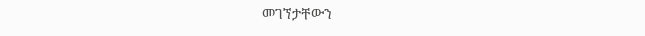መገኘታቸውን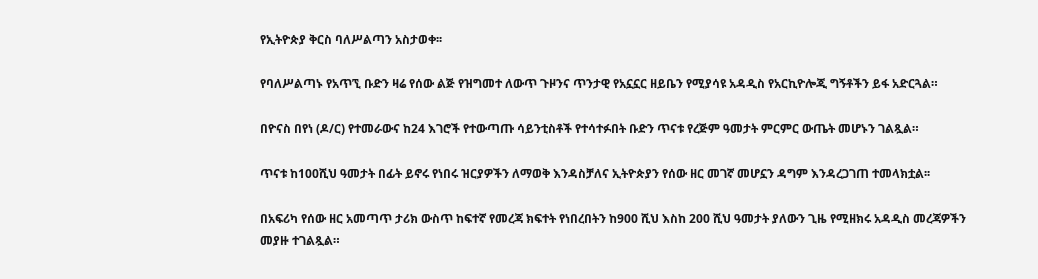የኢትዮጵያ ቅርስ ባለሥልጣን አስታወቀ፡፡

የባለሥልጣኑ የአጥኚ ቡድን ዛሬ የሰው ልጅ የዝግመተ ለውጥ ጉዞንና ጥንታዊ የአኗኗር ዘይቤን የሚያሳዩ አዳዲስ የአርኪዮሎጂ ግኝቶችን ይፋ አድርጓል።

በዮናስ በየነ (ዶ/ር) የተመራውና ከ24 እገሮች የተውጣጡ ሳይንቲስቶች የተሳተፉበት ቡድን ጥናቱ የረጅም ዓመታት ምርምር ውጤት መሆኑን ገልጿል።

ጥናቱ ከ100ሺህ ዓመታት በፊት ይኖሩ የነበሩ ዝርያዎችን ለማወቅ እንዳስቻለና ኢትዮጵያን የሰው ዘር መገኛ መሆኗን ዳግም እንዳረጋገጠ ተመላክቷል፡፡

በአፍሪካ የሰው ዘር አመጣጥ ታሪክ ውስጥ ከፍተኛ የመረጃ ክፍተት የነበረበትን ከ900 ሺህ እስከ 200 ሺህ ዓመታት ያለውን ጊዜ የሚዘክሩ አዳዲስ መረጃዎችን መያዙ ተገልጿል።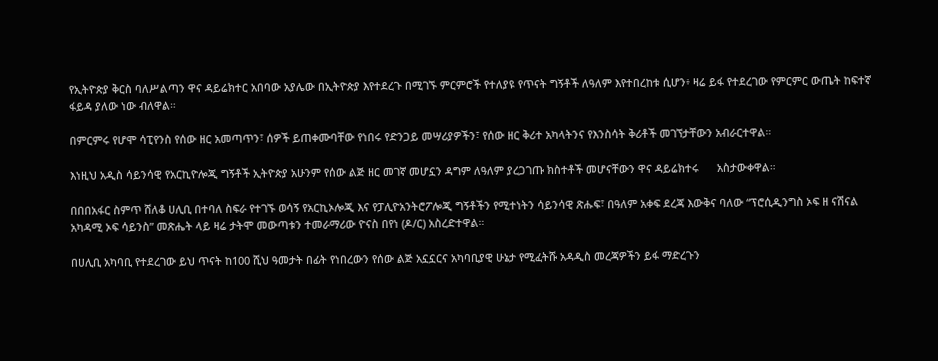የኢትዮጵያ ቅርስ ባለሥልጣን ዋና ዳይሬክተር አበባው አያሌው በኢትዮጵያ እየተደረጉ በሚገኙ ምርምሮች የተለያዩ የጥናት ግኝቶች ለዓለም እየተበረከቱ ሲሆን፥ ዛሬ ይፋ የተደረገው የምርምር ውጤት ከፍተኛ ፋይዳ ያለው ነው ብለዋል።

በምርምሩ የሆሞ ሳፒየንስ የሰው ዘር አመጣጥን፣ ሰዎች ይጠቀሙባቸው የነበሩ የድንጋይ መሣሪያዎችን፣ የሰው ዘር ቅሪተ አካላትንና የእንስሳት ቅሪቶች መገኘታቸውን አብራርተዋል።

እነዚህ አዲስ ሳይንሳዊ የአርኪዮሎጂ ግኝቶች ኢትዮጵያ አሁንም የሰው ልጅ ዘር መገኛ መሆኗን ዳግም ለዓለም ያረጋገጡ ክስተቶች መሆናቸውን ዋና ዳይሬክተሩ      አስታውቀዋል።

በበበአፋር ስምጥ ሸለቆ ሀሊቢ በተባለ ስፍራ የተገኙ ወሳኝ የአርኪኦሎጂ እና የፓሊዮአንትሮፖሎጂ ግኝቶችን የሚተነትን ሳይንሳዊ ጽሑፍ፣ በዓለም አቀፍ ደረጃ እውቅና ባለው “ፕሮሲዲንግስ ኦፍ ዘ ናሽናል አካዳሚ ኦፍ ሳይንስ” መጽሔት ላይ ዛሬ ታትሞ መውጣቱን ተመራማሪው ዮናስ በየነ (ዶ/ር) አስረድተዋል።

በሀሊቢ አካባቢ የተደረገው ይህ ጥናት ከ100 ሺህ ዓመታት በፊት የነበረውን የሰው ልጅ አኗኗርና አካባቢያዊ ሁኔታ የሚፈትሹ አዳዲስ መረጃዎችን ይፋ ማድረጉን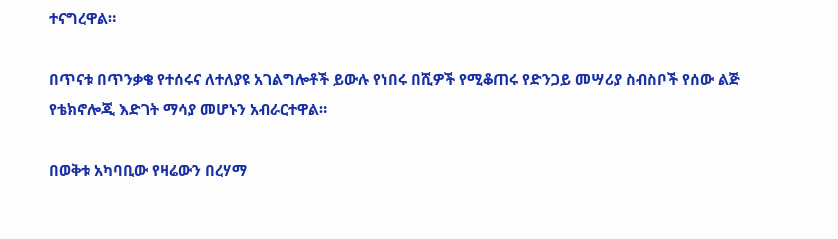ተናግረዋል።

በጥናቱ በጥንቃቄ የተሰሩና ለተለያዩ አገልግሎቶች ይውሉ የነበሩ በሺዎች የሚቆጠሩ የድንጋይ መሣሪያ ስብስቦች የሰው ልጅ የቴክኖሎጂ እድገት ማሳያ መሆኑን አብራርተዋል።

በወቅቱ አካባቢው የዛሬውን በረሃማ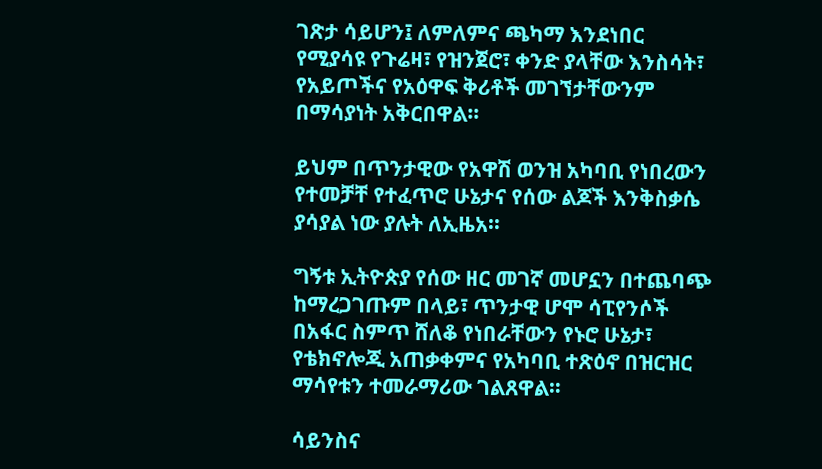ገጽታ ሳይሆን፤ ለምለምና ጫካማ እንደነበር የሚያሳዩ የጉሬዛ፣ የዝንጀሮ፣ ቀንድ ያላቸው እንስሳት፣ የአይጦችና የአዕዋፍ ቅሪቶች መገኘታቸውንም በማሳያነት አቅርበዋል።

ይህም በጥንታዊው የአዋሽ ወንዝ አካባቢ የነበረውን የተመቻቸ የተፈጥሮ ሁኔታና የሰው ልጆች እንቅስቃሴ ያሳያል ነው ያሉት ለኢዜአ፡፡

ግኝቱ ኢትዮጵያ የሰው ዘር መገኛ መሆኗን በተጨባጭ ከማረጋገጡም በላይ፣ ጥንታዊ ሆሞ ሳፒየንሶች በአፋር ስምጥ ሸለቆ የነበራቸውን የኑሮ ሁኔታ፣ የቴክኖሎጂ አጠቃቀምና የአካባቢ ተጽዕኖ በዝርዝር ማሳየቱን ተመራማሪው ገልጸዋል።

ሳይንስና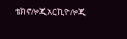ቴክኖሎጂአርኪዮሎጂ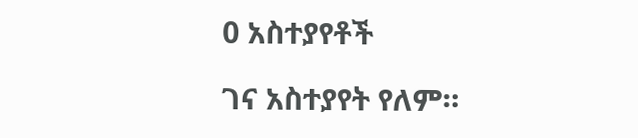0 አስተያየቶች

ገና አስተያየት የለም።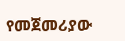የመጀመሪያው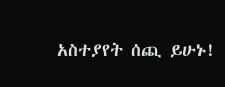አስተያየት ሰጪ ይሁኑ!